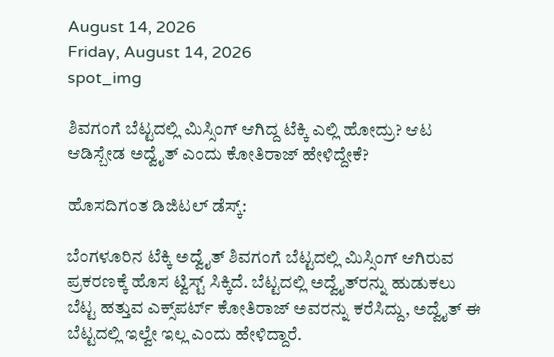August 14, 2026
Friday, August 14, 2026
spot_img

ಶಿವಗಂಗೆ ಬೆಟ್ಟದಲ್ಲಿ ಮಿಸ್ಸಿಂಗ್‌ ಆಗಿದ್ದ ಟೆಕ್ಕಿ ಎಲ್ಲಿ ಹೋದ್ರು? ಆಟ ಆಡಿಸ್ಬೇಡ ಅದ್ವೈತ್‌ ಎಂದು ಕೋತಿರಾಜ್‌ ಹೇಳಿದ್ದೇಕೆ?

ಹೊಸದಿಗಂತ ಡಿಜಿಟಲ್‌ ಡೆಸ್ಕ್‌:

ಬೆಂಗಳೂರಿನ ಟೆಕ್ಕಿ ಅದ್ವೈತ್‌ ಶಿವಗಂಗೆ ಬೆಟ್ಟದಲ್ಲಿ ಮಿಸ್ಸಿಂಗ್‌ ಆಗಿರುವ ಪ್ರಕರಣಕ್ಕೆ ಹೊಸ ಟ್ವಿಸ್ಟ್‌ ಸಿಕ್ಕಿದೆ. ಬೆಟ್ಟದಲ್ಲಿ ಅದ್ವೈತ್‌ರನ್ನು ಹುಡುಕಲು ಬೆಟ್ಟ ಹತ್ತುವ ಎಕ್ಸ್‌ಪರ್ಟ್‌ ಕೋತಿರಾಜ್‌ ಅವರನ್ನು ಕರೆಸಿದ್ದು, ಅದ್ವೈತ್‌ ಈ ಬೆಟ್ಟದಲ್ಲಿ ಇಲ್ವೇ ಇಲ್ಲ ಎಂದು ಹೇಳಿದ್ದಾರೆ.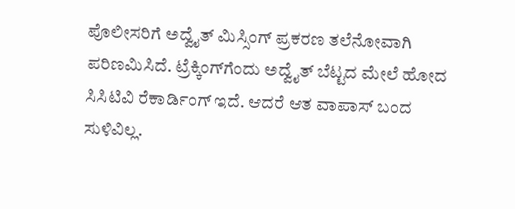ಪೊಲೀಸರಿಗೆ ಅದ್ವೈತ್‌ ಮಿಸ್ಸಿಂಗ್‌ ಪ್ರಕರಣ ತಲೆನೋವಾಗಿ ಪರಿಣಮಿಸಿದೆ. ಟ್ರೆಕ್ಕಿಂಗ್‌ಗೆಂದು ಅದ್ವೈತ್‌ ಬೆಟ್ಟದ ಮೇಲೆ ಹೋದ ಸಿಸಿಟಿವಿ ರೆಕಾರ್ಡಿಂಗ್‌ ಇದೆ. ಆದರೆ ಆತ ವಾಪಾಸ್‌ ಬಂದ ಸುಳಿವಿಲ್ಲ.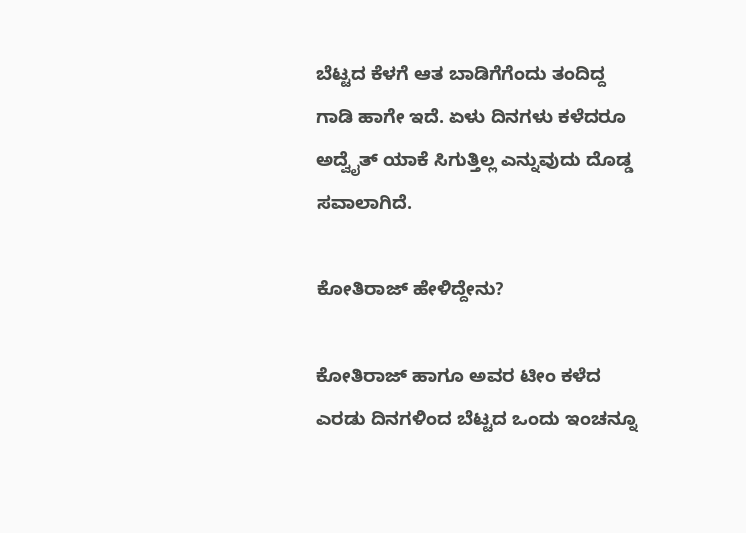ಬೆಟ್ಟದ ಕೆಳಗೆ ಆತ ಬಾಡಿಗೆಗೆಂದು ತಂದಿದ್ದ ಗಾಡಿ ಹಾಗೇ ಇದೆ. ಏಳು ದಿನಗಳು ಕಳೆದರೂ ಅದ್ವೈತ್‌ ಯಾಕೆ ಸಿಗುತ್ತಿಲ್ಲ ಎನ್ನುವುದು ದೊಡ್ಡ ಸವಾಲಾಗಿದೆ.

ಕೋತಿರಾಜ್‌ ಹೇಳಿದ್ದೇನು?

ಕೋತಿರಾಜ್‌ ಹಾಗೂ ಅವರ ಟೀಂ ಕಳೆದ ಎರಡು ದಿನಗಳಿಂದ ಬೆಟ್ಟದ ಒಂದು ಇಂಚನ್ನೂ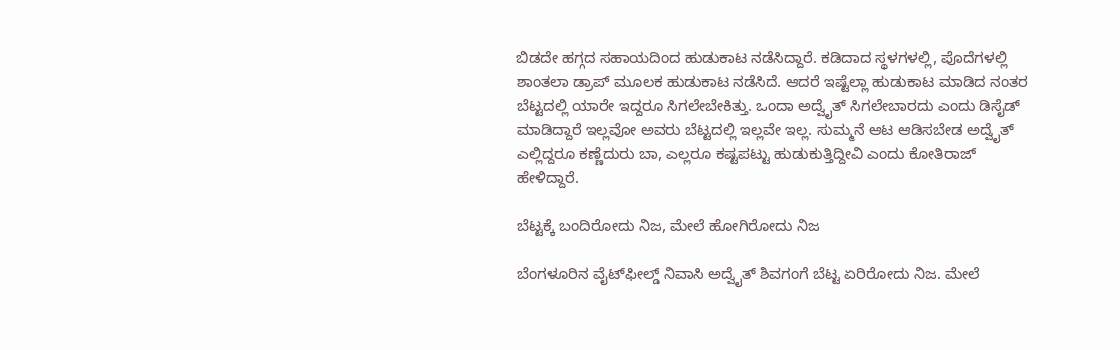ಬಿಡದೇ ಹಗ್ಗದ ಸಹಾಯದಿಂದ ಹುಡುಕಾಟ ನಡೆಸಿದ್ದಾರೆ. ಕಡಿದಾದ ಸ್ಥಳಗಳಲ್ಲಿ, ಪೊದೆಗಳಲ್ಲಿ ಶಾಂತಲಾ ಡ್ರಾಪ್‌ ಮೂಲಕ ಹುಡುಕಾಟ ನಡೆಸಿದೆ. ಆದರೆ ಇಷ್ಟೆಲ್ಲಾ ಹುಡುಕಾಟ ಮಾಡಿದ ನಂತರ ಬೆಟ್ಟದಲ್ಲಿ ಯಾರೇ ಇದ್ದರೂ ಸಿಗಲೇಬೇಕಿತ್ತು. ಒಂದಾ ಅದ್ವೈತ್‌ ಸಿಗಲೇಬಾರದು ಎಂದು ಡಿಸೈಡ್‌ ಮಾಡಿದ್ದಾರೆ ಇಲ್ಲವೋ ಅವರು ಬೆಟ್ಟದಲ್ಲಿ ಇಲ್ಲವೇ ಇಲ್ಲ. ಸುಮ್ಮನೆ ಆಟ ಆಡಿಸಬೇಡ ಅದ್ವೈತ್‌ ಎಲ್ಲಿದ್ದರೂ ಕಣ್ಣೆದುರು ಬಾ, ಎಲ್ಲರೂ ಕಷ್ಟಪಟ್ಟು ಹುಡುಕುತ್ತಿದ್ದೀವಿ ಎಂದು ಕೋತಿರಾಜ್‌ ಹೇಳಿದ್ದಾರೆ.

ಬೆಟ್ಟಕ್ಕೆ ಬಂದಿರೋದು ನಿಜ, ಮೇಲೆ ಹೋಗಿರೋದು ನಿಜ

ಬೆಂಗಳೂರಿನ ವೈಟ್‌ಫೀಲ್ಡ್‌ ನಿವಾಸಿ ಅದ್ವೈತ್‌ ಶಿವಗಂಗೆ ಬೆಟ್ಟ ಏರಿರೋದು ನಿಜ. ಮೇಲೆ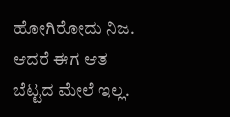ಹೋಗಿರೋದು ನಿಜ. ಆದರೆ ಈಗ ಆತ ಬೆಟ್ಟದ ಮೇಲೆ ಇಲ್ಲ.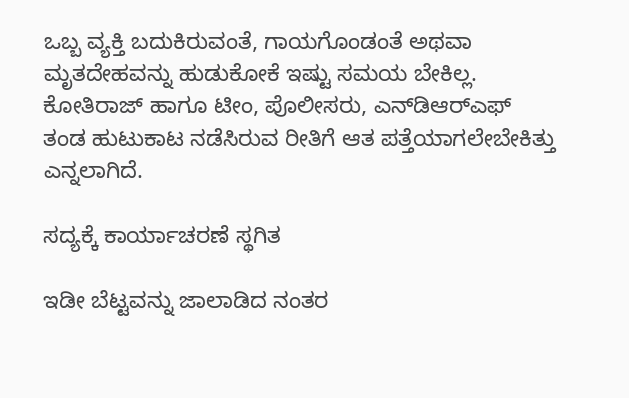ಒಬ್ಬ ವ್ಯಕ್ತಿ ಬದುಕಿರುವಂತೆ, ಗಾಯಗೊಂಡಂತೆ ಅಥವಾ ಮೃತದೇಹವನ್ನು ಹುಡುಕೋಕೆ ಇಷ್ಟು ಸಮಯ ಬೇಕಿಲ್ಲ. ಕೋತಿರಾಜ್‌ ಹಾಗೂ ಟೀಂ, ಪೊಲೀಸರು, ಎನ್‌ಡಿಆರ್‌ಎಫ್‌ ತಂಡ ಹುಟುಕಾಟ ನಡೆಸಿರುವ ರೀತಿಗೆ ಆತ ಪತ್ತೆಯಾಗಲೇಬೇಕಿತ್ತು ಎನ್ನಲಾಗಿದೆ.

ಸದ್ಯಕ್ಕೆ ಕಾರ್ಯಾಚರಣೆ ಸ್ಥಗಿತ

ಇಡೀ ಬೆಟ್ಟವನ್ನು ಜಾಲಾಡಿದ ನಂತರ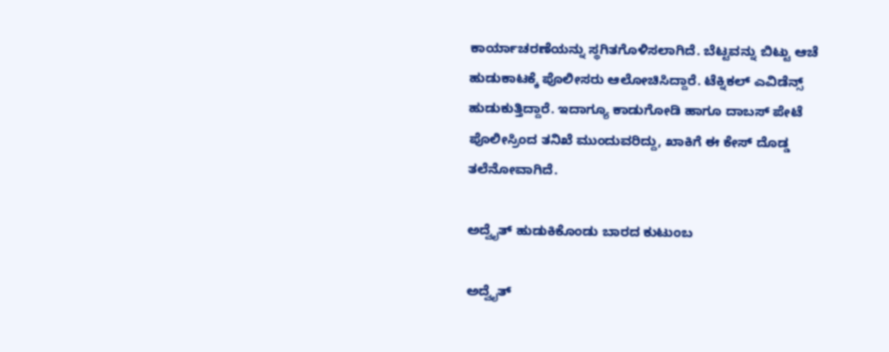ಕಾರ್ಯಾಚರಣೆಯನ್ನು ಸ್ಥಗಿತಗೊಳಿಸಲಾಗಿದೆ. ಬೆಟ್ಟವನ್ನು ಬಿಟ್ಟು ಆಚೆ ಹುಡುಕಾಟಕ್ಕೆ ಪೊಲೀಸರು ಆಲೋಚಿಸಿದ್ದಾರೆ. ಟೆಕ್ನಿಕಲ್‌ ಎವಿಡೆನ್ಸ್‌ ಹುಡುಕುತ್ತಿದ್ದಾರೆ. ಇದಾಗ್ಯೂ ಕಾಡುಗೋಡಿ ಹಾಗೂ ದಾಬಸ್ ಪೇಟೆ ಪೊಲೀಸ್ರಿಂದ ತನಿಖೆ ಮುಂದುವರಿದ್ದು, ಖಾಕಿಗೆ ಈ ಕೇಸ್ ದೊಡ್ಡ ತಲೆನೋವಾಗಿದೆ.

ಅದ್ವೈತ್‌ ಹುಡುಕಿಕೊಂಡು ಬಾರದ ಕುಟುಂಬ

ಅದ್ವೈತ್‌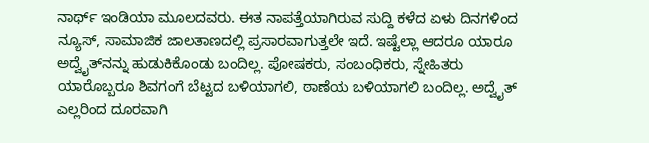ನಾರ್ಥ್‌ ಇಂಡಿಯಾ ಮೂಲದವರು. ಈತ ನಾಪತ್ತೆಯಾಗಿರುವ ಸುದ್ದಿ ಕಳೆದ ಏಳು ದಿನಗಳಿಂದ ನ್ಯೂಸ್‌, ಸಾಮಾಜಿಕ ಜಾಲತಾಣದಲ್ಲಿ ಪ್ರಸಾರವಾಗುತ್ತಲೇ ಇದೆ. ಇಷ್ಟೆಲ್ಲಾ ಆದರೂ ಯಾರೂ ಅದ್ವೈತ್‌ನನ್ನು ಹುಡುಕಿಕೊಂಡು ಬಂದಿಲ್ಲ. ಪೋಷಕರು, ಸಂಬಂಧಿಕರು, ಸ್ನೇಹಿತರು ಯಾರೊಬ್ಬರೂ ಶಿವಗಂಗೆ ಬೆಟ್ಟದ ಬಳಿಯಾಗಲಿ, ಠಾಣೆಯ ಬಳಿಯಾಗಲಿ ಬಂದಿಲ್ಲ. ಅದ್ವೈತ್‌ ಎಲ್ಲರಿಂದ ದೂರವಾಗಿ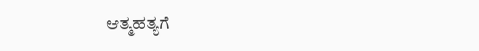ಆತ್ಮಹತ್ಯಗೆ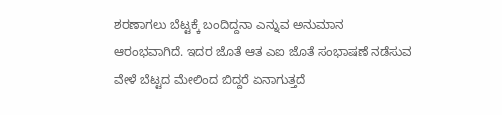ಶರಣಾಗಲು ಬೆಟ್ಟಕ್ಕೆ ಬಂದಿದ್ದನಾ ಎನ್ನುವ ಅನುಮಾನ ಆರಂಭವಾಗಿದೆ. ಇದರ ಜೊತೆ ಆತ ಎಐ ಜೊತೆ ಸಂಭಾಷಣೆ ನಡೆಸುವ ವೇಳೆ ಬೆಟ್ಟದ ಮೇಲಿಂದ ಬಿದ್ದರೆ ಏನಾಗುತ್ತದೆ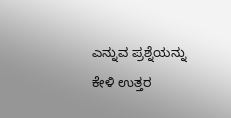ಎನ್ನುವ ಪ್ರಶ್ನೆಯನ್ನು ಕೇಳಿ ಉತ್ತರ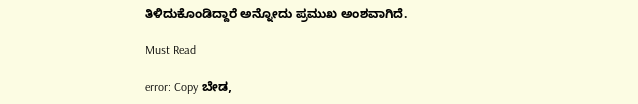ತಿಳಿದುಕೊಂಡಿದ್ದಾರೆ ಅನ್ನೋದು ಪ್ರಮುಖ ಅಂಶವಾಗಿದೆ.

Must Read

error: Copy ಬೇಡ,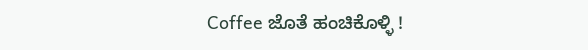Coffee ಜೊತೆ ಹಂಚಿಕೊಳ್ಳಿ !